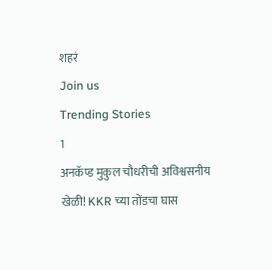शहरं
Join us
Trending Stories
1
अनकॅप्ड मुकुल चौधरीची अविश्वसनीय खेळी! KKR च्या तोंडचा घास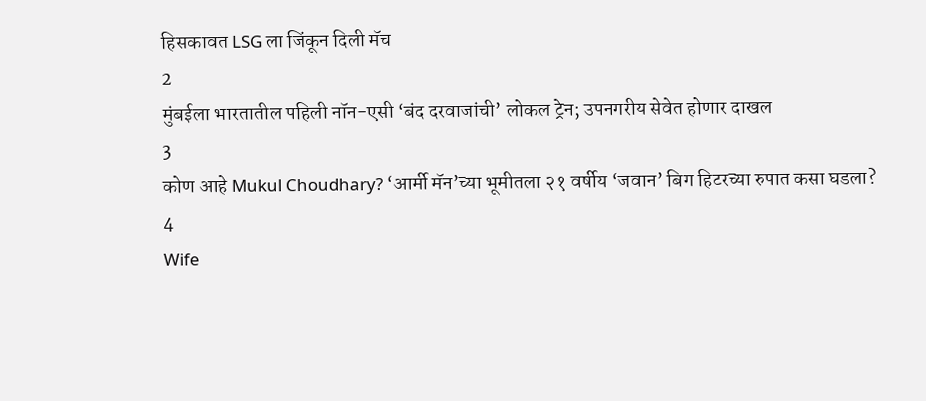हिसकावत LSG ला जिंकून दिली मॅच
2
मुंबईला भारतातील पहिली नॉन-एसी ‘बंद दरवाजांची’ लोकल ट्रेन; उपनगरीय सेवेत होणार दाखल
3
कोण आहे Mukul Choudhary? ‘आर्मी मॅन’च्या भूमीतला २१ वर्षीय ‘जवान’ बिग हिटरच्या रुपात कसा घडला?
4
Wife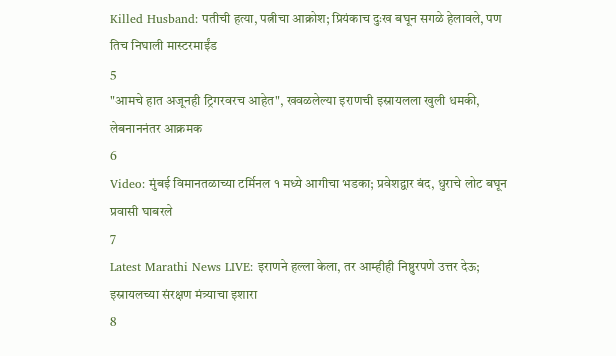Killed Husband: पतीची हत्या, पत्नीचा आक्रोश; प्रियंकाच दुःख बघून सगळे हेलावले, पण तिच निघाली मास्टरमाईंड
5
"आमचे हात अजूनही ट्रिगरवरच आहेत", खवळलेल्या इराणची इस्रायलला खुली धमकी, लेबनाननंतर आक्रमक
6
Video: मुंबई विमानतळाच्या टर्मिनल १ मध्ये आगीचा भडका; प्रवेशद्वार बंद, धुराचे लोट बघून प्रवासी घाबरले
7
Latest Marathi News LIVE: इराणने हल्ला केला, तर आम्हीही निष्ठुरपणे उत्तर देऊ; इस्रायलच्या संरक्षण मंत्र्याचा इशारा
8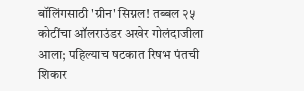बॉलिंगसाठी 'ग्रीन' सिग्नल! तब्बल २५ कोटींचा ऑलराउंडर अखेर गोलंदाजीला आला; पहिल्याच षटकात रिषभ पंतची शिकार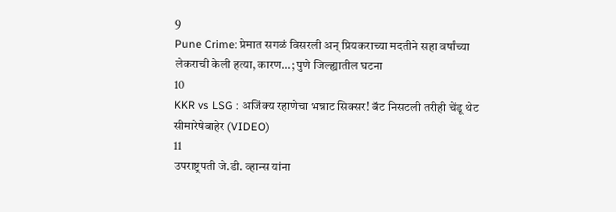9
Pune Crime: प्रेमात सगळं विसरली अन् प्रियकराच्या मदतीने सहा वर्षांच्या लेकराची केली हत्या, कारण...; पुणे जिल्ह्यातील घटना
10
KKR vs LSG : अजिंक्य रहाणेचा भन्नाट सिक्सर! बॅट निसटली तरीही चेंडू थेट सीमारेषेबाहेर (VIDEO)
11
उपराष्ट्रपती जे.डी. व्हान्स यांना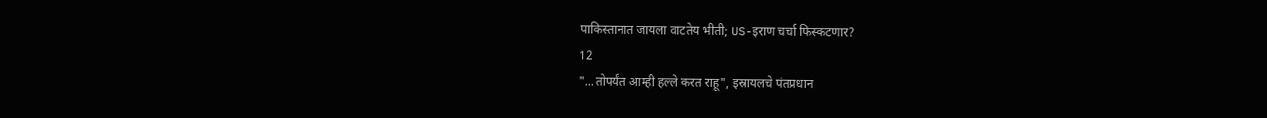पाकिस्तानात जायला वाटतेय भीती; US-इराण चर्चा फिस्कटणार?
12
"...तोपर्यंत आम्ही हल्ले करत राहू", इस्रायलचे पंतप्रधान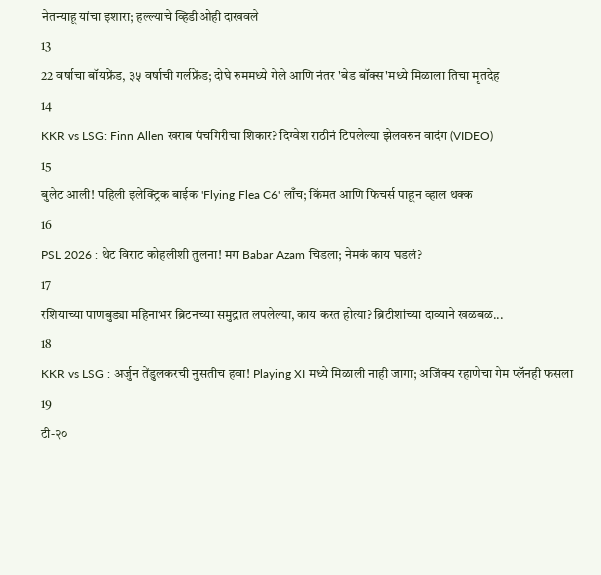नेतन्याहू यांचा इशारा; हल्ल्याचे व्हिडीओही दाखवले
13
22 वर्षाचा बॉयफ्रेंड, ३५ वर्षाची गर्लफ्रेंड; दोघे रुममध्ये गेले आणि नंतर 'बेड बॉक्स'मध्ये मिळाला तिचा मृतदेह
14
KKR vs LSG: Finn Allen खराब पंचगिरीचा शिकार? दिग्वेश राठीनं टिपलेल्या झेलवरुन वादंग (VIDEO)
15
बुलेट आली! पहिली इलेक्ट्रिक बाईक 'Flying Flea C6' लाँच; किंमत आणि फिचर्स पाहून व्हाल थक्क
16
PSL 2026 : थेट विराट कोहलीशी तुलना! मग Babar Azam चिडला; नेमकं काय घडलं?
17
रशियाच्या पाणबुड्या महिनाभर ब्रिटनच्या समुद्रात लपलेल्या, काय करत होत्या? ब्रिटीशांच्या दाव्याने खळबळ...
18
KKR vs LSG : अर्जुन तेंडुलकरची नुसतीच हवा! Playing XI मध्ये मिळाली नाही जागा; अजिंक्य रहाणेचा गेम प्लॅनही फसला
19
टी-२०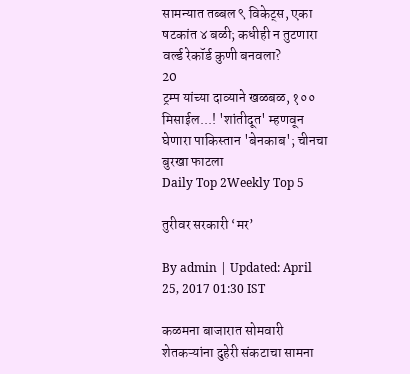सामन्यात तब्बल ९ विकेट्स, एका षटकांत ४ बळी; कधीही न तुटणारा वर्ल्ड रेकॉर्ड कुणी बनवला?
20
ट्रम्प यांच्या दाव्याने खळबळ, १०० मिसाईल...! 'शांतीदूत' म्हणवून घेणारा पाकिस्तान 'बेनकाब'; चीनचा बुरखा फाटला
Daily Top 2Weekly Top 5

तुरीवर सरकारी ‘मर’

By admin | Updated: April 25, 2017 01:30 IST

कळमना बाजारात सोमवारी शेतकऱ्यांना दुहेरी संकटाचा सामना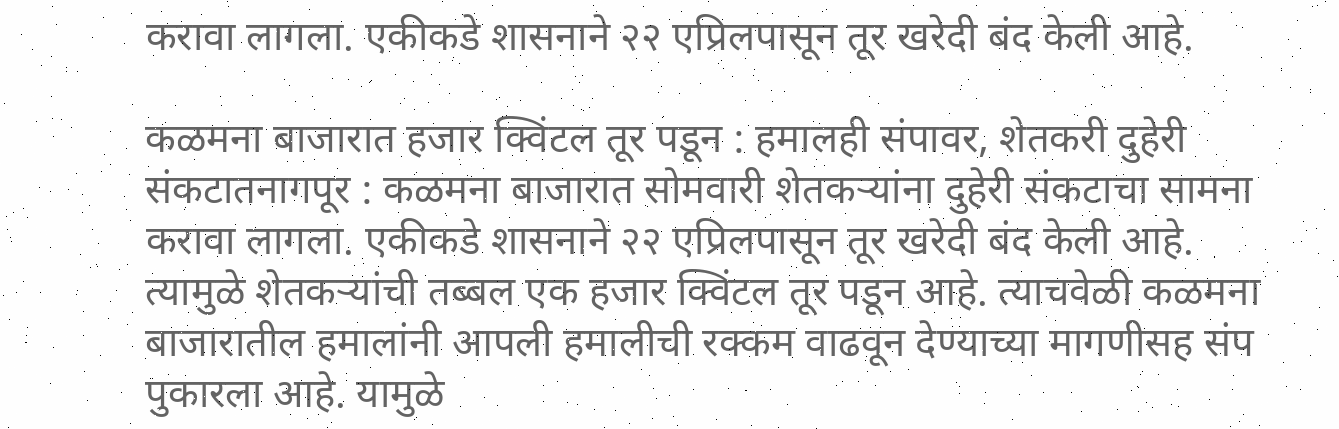करावा लागला. एकीकडे शासनाने २२ एप्रिलपासून तूर खरेदी बंद केली आहे.

कळमना बाजारात हजार क्विंटल तूर पडून : हमालही संपावर, शेतकरी दुहेरी संकटातनागपूर : कळमना बाजारात सोमवारी शेतकऱ्यांना दुहेरी संकटाचा सामना करावा लागला. एकीकडे शासनाने २२ एप्रिलपासून तूर खरेदी बंद केली आहे. त्यामुळे शेतकऱ्यांची तब्बल एक हजार क्विंटल तूर पडून आहे. त्याचवेळी कळमना बाजारातील हमालांनी आपली हमालीची रक्कम वाढवून देण्याच्या मागणीसह संप पुकारला आहे. यामुळे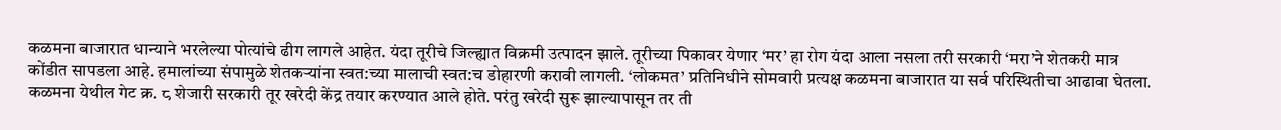कळमना बाजारात धान्याने भरलेल्या पोत्यांचे ढीग लागले आहेत. यंदा तूरीचे जिल्ह्यात विक्रमी उत्पादन झाले. तूरीच्या पिकावर येणार ‘मर’ हा रोग यंदा आला नसला तरी सरकारी ‘मरा’ने शेतकरी मात्र कोंडीत सापडला आहे. हमालांच्या संपामुळे शेतकऱ्यांना स्वत:च्या मालाची स्वत:च डोहारणी करावी लागली. ‘लोकमत’ प्रतिनिधीने सोमवारी प्रत्यक्ष कळमना बाजारात या सर्व परिस्थितीचा आढावा घेतला. कळमना येथील गेट क्र. ८ शेजारी सरकारी तूर खरेदी केंद्र तयार करण्यात आले होते. परंतु खरेदी सुरू झाल्यापासून तर ती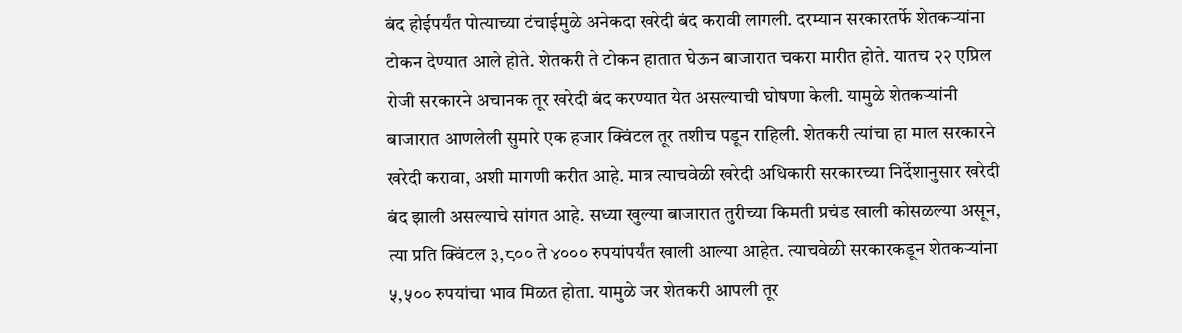बंद होईपर्यंत पोत्याच्या टंचाईमुळे अनेकदा खरेदी बंद करावी लागली. दरम्यान सरकारतर्फे शेतकऱ्यांना टोकन देण्यात आले होते. शेतकरी ते टोकन हातात घेऊन बाजारात चकरा मारीत होते. यातच २२ एप्रिल रोजी सरकारने अचानक तूर खरेदी बंद करण्यात येत असल्याची घोषणा केली. यामुळे शेतकऱ्यांनी बाजारात आणलेली सुमारे एक हजार क्विंटल तूर तशीच पडून राहिली. शेतकरी त्यांचा हा माल सरकारने खरेदी करावा, अशी मागणी करीत आहे. मात्र त्याचवेळी खरेदी अधिकारी सरकारच्या निर्देशानुसार खरेदी बंद झाली असल्याचे सांगत आहे. सध्या खुल्या बाजारात तुरीच्या किमती प्रचंड खाली कोसळल्या असून, त्या प्रति क्विंटल ३,८०० ते ४००० रुपयांपर्यंत खाली आल्या आहेत. त्याचवेळी सरकारकडून शेतकऱ्यांना ५,५०० रुपयांचा भाव मिळत होता. यामुळे जर शेतकरी आपली तूर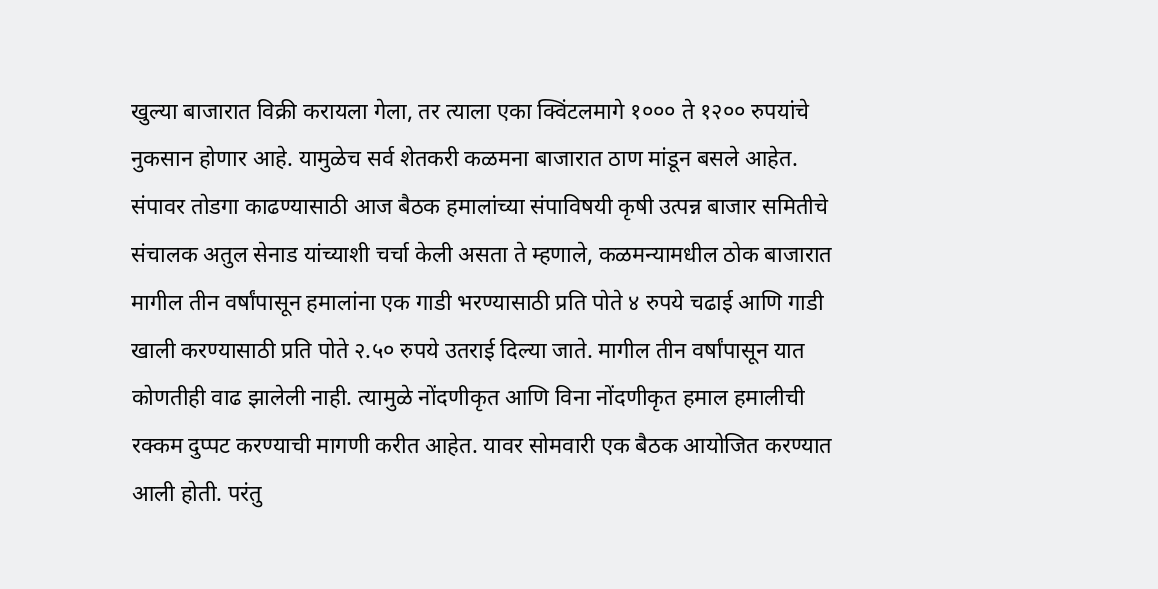खुल्या बाजारात विक्री करायला गेला, तर त्याला एका क्विंटलमागे १००० ते १२०० रुपयांचे नुकसान होणार आहे. यामुळेच सर्व शेतकरी कळमना बाजारात ठाण मांडून बसले आहेत. संपावर तोडगा काढण्यासाठी आज बैठक हमालांच्या संपाविषयी कृषी उत्पन्न बाजार समितीचे संचालक अतुल सेनाड यांच्याशी चर्चा केली असता ते म्हणाले, कळमन्यामधील ठोक बाजारात मागील तीन वर्षांपासून हमालांना एक गाडी भरण्यासाठी प्रति पोते ४ रुपये चढाई आणि गाडी खाली करण्यासाठी प्रति पोते २.५० रुपये उतराई दिल्या जाते. मागील तीन वर्षांपासून यात कोणतीही वाढ झालेली नाही. त्यामुळे नोंदणीकृत आणि विना नोंदणीकृत हमाल हमालीची रक्कम दुप्पट करण्याची मागणी करीत आहेत. यावर सोमवारी एक बैठक आयोजित करण्यात आली होती. परंतु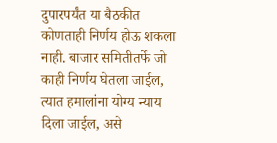दुपारपर्यंत या बैठकीत कोणताही निर्णय होऊ शकला नाही. बाजार समितीतर्फे जो काही निर्णय घेतला जाईल, त्यात हमालांना योग्य न्याय दिला जाईल, असे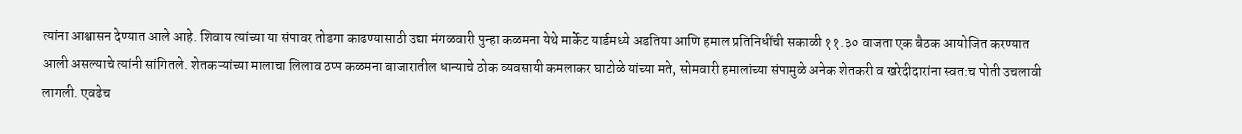त्यांना आश्वासन देण्यात आले आहे. शिवाय त्यांच्या या संपावर तोडगा काढण्यासाठी उद्या मंगळवारी पुन्हा कळमना येथे मार्केट यार्डमध्ये अडतिया आणि हमाल प्रतिनिधींची सकाळी ११.३० वाजता एक बैठक आयोजित करण्यात आली असल्याचे त्यांनी सांगितले. शेतकऱ्यांच्या मालाचा लिलाव ठप्प कळमना बाजारातील धान्याचे ठोक व्यवसायी कमलाकर घाटोळे यांच्या मते, सोमवारी हमालांच्या संपामुळे अनेक शेतकरी व खरेदीदारांना स्वत:च पोती उचलावी लागली. एवढेच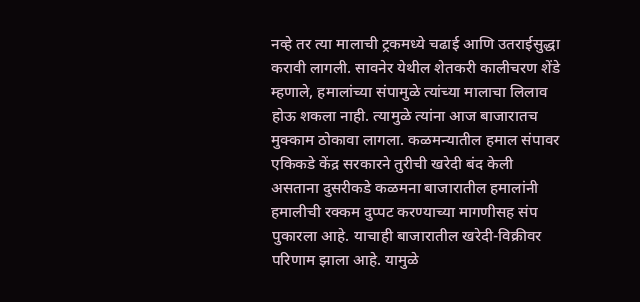नव्हे तर त्या मालाची ट्रकमध्ये चढाई आणि उतराईसुद्धा करावी लागली. सावनेर येथील शेतकरी कालीचरण शेंडे म्हणाले, हमालांच्या संपामुळे त्यांच्या मालाचा लिलाव होऊ शकला नाही. त्यामुळे त्यांना आज बाजारातच मुक्काम ठोकावा लागला. कळमन्यातील हमाल संपावर एकिकडे केंद्र सरकारने तुरीची खरेदी बंद केली असताना दुसरीकडे कळमना बाजारातील हमालांनी हमालीची रक्कम दुप्पट करण्याच्या मागणीसह संप पुकारला आहे. याचाही बाजारातील खरेदी-विक्रीवर परिणाम झाला आहे. यामुळे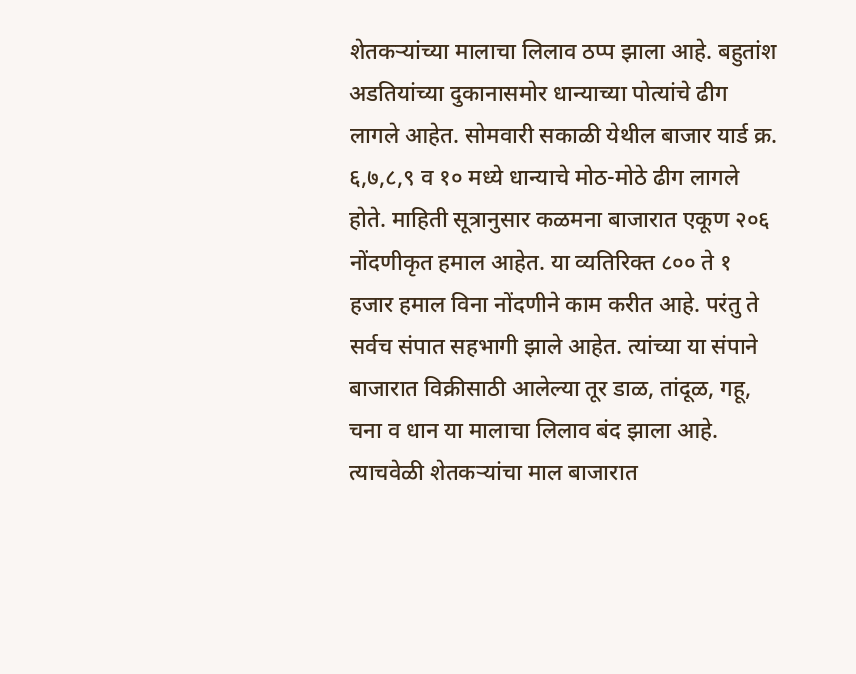शेतकऱ्यांच्या मालाचा लिलाव ठप्प झाला आहे. बहुतांश अडतियांच्या दुकानासमोर धान्याच्या पोत्यांचे ढीग लागले आहेत. सोमवारी सकाळी येथील बाजार यार्ड क्र. ६,७,८,९ व १० मध्ये धान्याचे मोठ-मोठे ढीग लागले होते. माहिती सूत्रानुसार कळमना बाजारात एकूण २०६ नोंदणीकृत हमाल आहेत. या व्यतिरिक्त ८०० ते १ हजार हमाल विना नोंदणीने काम करीत आहे. परंतु ते सर्वच संपात सहभागी झाले आहेत. त्यांच्या या संपाने बाजारात विक्रीसाठी आलेल्या तूर डाळ, तांदूळ, गहू, चना व धान या मालाचा लिलाव बंद झाला आहे. त्याचवेळी शेतकऱ्यांचा माल बाजारात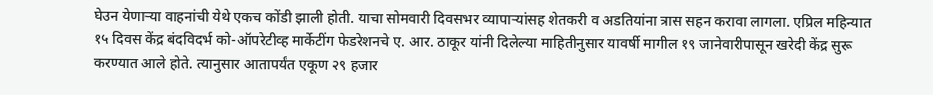घेउन येणाऱ्या वाहनांची येथे एकच कोंडी झाली होती. याचा सोमवारी दिवसभर व्यापाऱ्यांसह शेतकरी व अडतियांना त्रास सहन करावा लागला. एप्रिल महिन्यात १५ दिवस केंद्र बंदविदर्भ को-ऑपरेटीव्ह मार्केटींग फेडरेशनचे ए. आर. ठाकूर यांनी दिलेल्या माहितीनुसार यावर्षी मागील १९ जानेवारीपासून खरेदी केंद्र सुरू करण्यात आले होते. त्यानुसार आतापर्यंत एकूण २९ हजार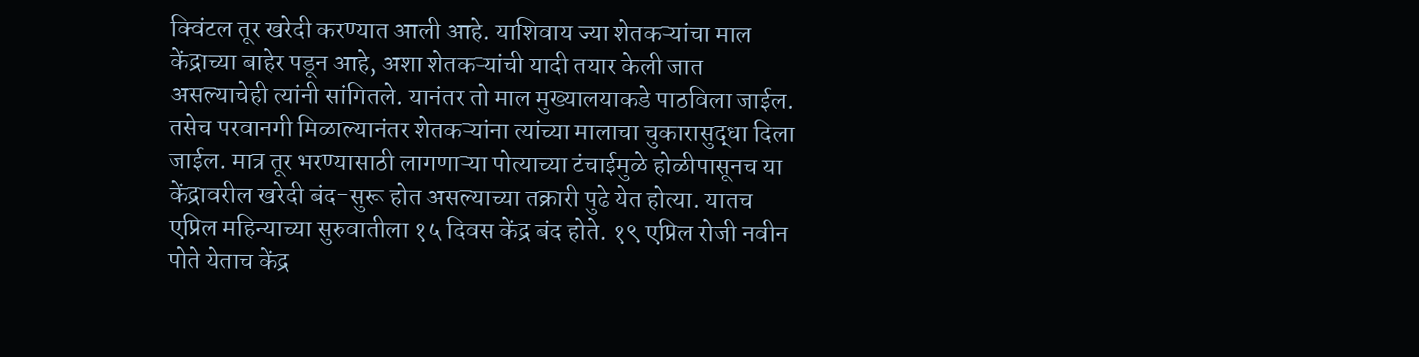क्विंटल तूर खरेदी करण्यात आली आहे. याशिवाय ज्या शेतकऱ्यांचा माल केंद्राच्या बाहेर पडून आहे, अशा शेतकऱ्यांची यादी तयार केली जात असल्याचेही त्यांनी सांगितले. यानंतर तो माल मुख्यालयाकडे पाठविला जाईल. तसेच परवानगी मिळाल्यानंतर शेतकऱ्यांना त्यांच्या मालाचा चुकारासुद्धा दिला जाईल. मात्र तूर भरण्यासाठी लागणाऱ्या पोत्याच्या टंचाईमुळे होळीपासूनच या केंद्रावरील खरेदी बंद-सुरू होत असल्याच्या तक्रारी पुढे येत होत्या. यातच एप्रिल महिन्याच्या सुरुवातीला १५ दिवस केंद्र बंद होते. १९ एप्रिल रोजी नवीन पोते येताच केंद्र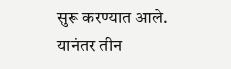सुरू करण्यात आले. यानंतर तीन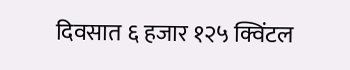दिवसात ६ हजार १२५ क्विंटल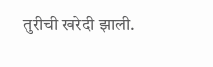तुरीची खरेदी झाली.